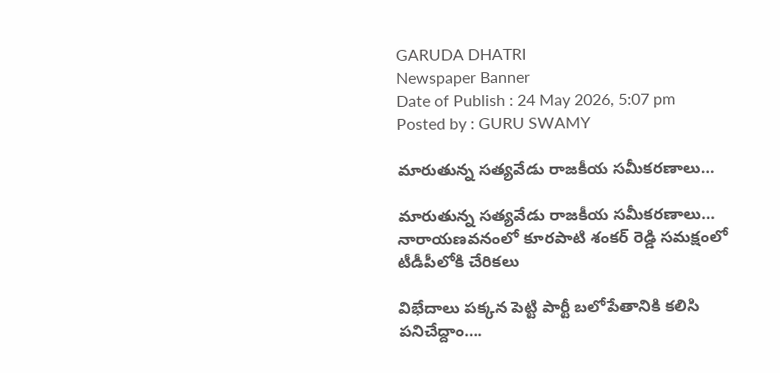GARUDA DHATRI
Newspaper Banner
Date of Publish : 24 May 2026, 5:07 pm Posted by : GURU SWAMY

మారుతున్న సత్యవేడు రాజకీయ సమీకరణాలు…

మారుతున్న సత్యవేడు రాజకీయ సమీకరణాలు… నారాయణవనంలో కూరపాటి శంకర్ రెడ్డి సమక్షంలో టీడీపీలోకి చేరికలు

విభేదాలు పక్కన పెట్టి పార్టీ బలోపేతానికి కలిసి పనిచేద్దాం….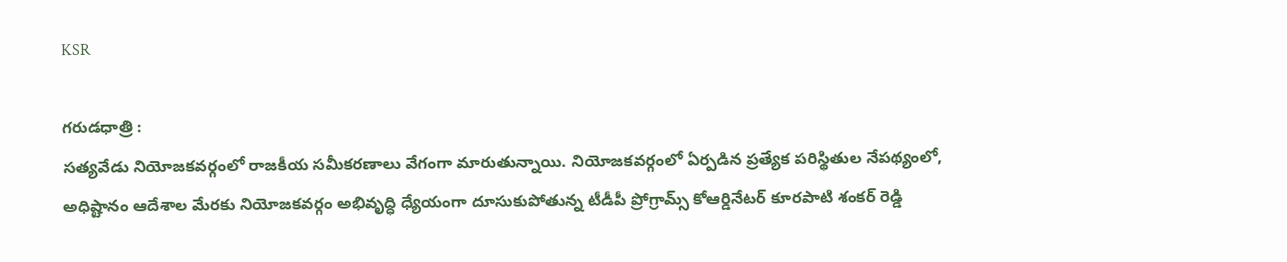KSR

గరుడధాత్రి :
సత్యవేడు నియోజకవర్గంలో రాజకీయ సమీకరణాలు వేగంగా మారుతున్నాయి. నియోజకవర్గంలో ఏర్పడిన ప్రత్యేక పరిస్థితుల నేపథ్యంలో, అధిష్టానం ఆదేశాల మేరకు నియోజకవర్గం అభివృద్ధి ధ్యేయంగా దూసుకుపోతున్న టీడీపీ ప్రోగ్రామ్స్ కోఆర్డినేటర్ కూరపాటి శంకర్ రెడ్డి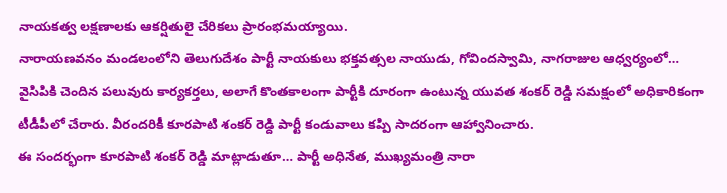నాయకత్వ లక్షణాలకు ఆకర్షితులై చేరికలు ప్రారంభమయ్యాయి.
నారాయణవనం మండలంలోని తెలుగుదేశం పార్టీ నాయకులు భక్తవత్సల నాయుడు, గోవిందస్వామి, నాగరాజుల ఆధ్వర్యంలో… వైసిపికి చెందిన పలువురు కార్యకర్తలు, అలాగే కొంతకాలంగా పార్టీకి దూరంగా ఉంటున్న యువత శంకర్ రెడ్డి సమక్షంలో అధికారికంగా టీడీపీలో చేరారు. వీరందరికీ కూరపాటి శంకర్ రెడ్ది పార్టీ కండువాలు కప్పి సాదరంగా ఆహ్వానించారు.
ఈ సందర్భంగా కూరపాటి శంకర్ రెడ్డి మాట్లాడుతూ… పార్టీ అధినేత, ముఖ్యమంత్రి నారా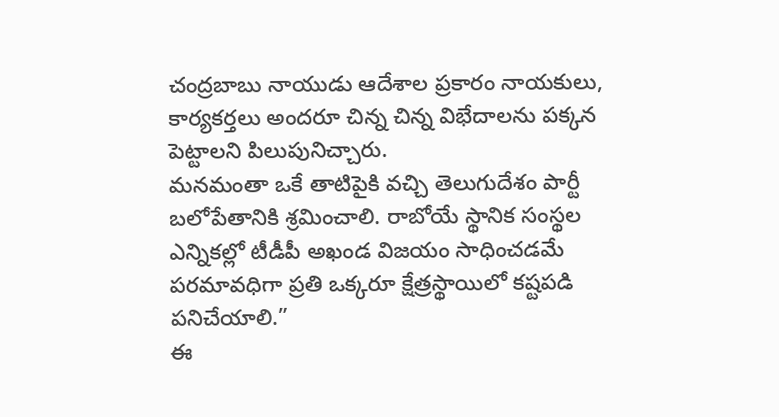చంద్రబాబు నాయుడు ఆదేశాల ప్రకారం నాయకులు, కార్యకర్తలు అందరూ చిన్న చిన్న విభేదాలను పక్కన పెట్టాలని పిలుపునిచ్చారు.
మనమంతా ఒకే తాటిపైకి వచ్చి తెలుగుదేశం పార్టీ బలోపేతానికి శ్రమించాలి. రాబోయే స్థానిక సంస్థల ఎన్నికల్లో టీడీపీ అఖండ విజయం సాధించడమే పరమావధిగా ప్రతి ఒక్కరూ క్షేత్రస్థాయిలో కష్టపడి పనిచేయాలి.”
ఈ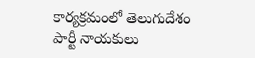కార్యక్రమంలో తెలుగుదేశం పార్టీ నాయకులు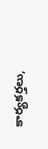కార్యకర్తలు,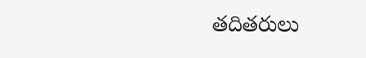తదితరులు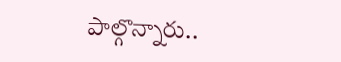పాల్గొన్నారు..